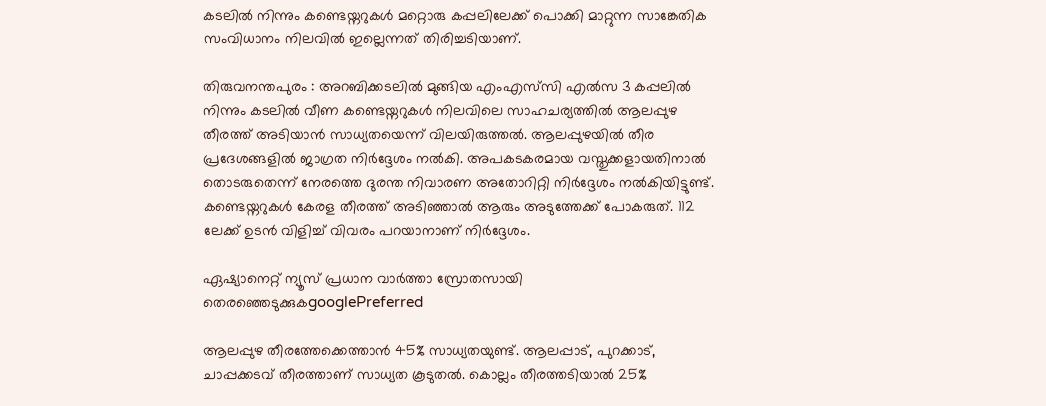കടലിൽ നിന്നും കണ്ടെയ്നറുകൾ മറ്റൊരു കപ്പലിലേക്ക് പൊക്കി മാറ്റുന്ന സാങ്കേതിക സംവിധാനം നിലവിൽ ഇല്ലെന്നത് തിരിച്ചടിയാണ്.

തിരുവനന്തപുരം : അറബിക്കടലിൽ മുങ്ങിയ എംഎസ്‌സി എൽസ 3 കപ്പലിൽ നിന്നും കടലിൽ വീണ കണ്ടെയ്നറുകൾ നിലവിലെ സാഹചര്യത്തിൽ ആലപ്പുഴ തീരത്ത് അടിയാൻ സാധ്യതയെന്ന് വിലയിരുത്തൽ. ആലപ്പുഴയിൽ തീര പ്രദേശങ്ങളിൽ ജാഗ്രത നിർദ്ദേശം നൽകി. അപകടകരമായ വസ്തുക്കളായതിനാൽ തൊടരുതെന്ന് നേരത്തെ ദുരന്ത നിവാരണ അതോറിറ്റി നിർദ്ദേശം നൽകിയിട്ടുണ്ട്. കണ്ടെയ്നറുകൾ കേരള തീരത്ത് അടിഞ്ഞാൽ ആരും അടുത്തേക്ക് പോകരുത്. 112 ലേക്ക് ഉടൻ വിളിച്ച് വിവരം പറയാനാണ് നിർദ്ദേശം.

ഏഷ്യാനെറ്റ് ന്യൂസ് പ്രധാന വാർത്താ സ്രോതസായി തെരഞ്ഞെടുക്കുകgooglePreferred

ആലപ്പുഴ തീരത്തേക്കെത്താൻ 45% സാധ്യതയുണ്ട്. ആലപ്പാട്, പുറക്കാട്, ചാപ്പക്കടവ് തീരത്താണ് സാധ്യത കൂടുതൽ. കൊല്ലം തീരത്തടിയാൽ 25%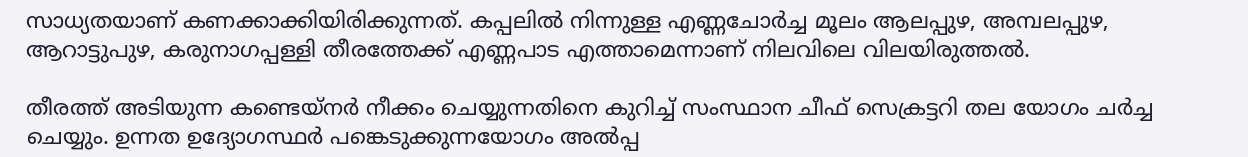സാധ്യതയാണ് കണക്കാക്കിയിരിക്കുന്നത്. കപ്പലിൽ നിന്നുള്ള എണ്ണചോർച്ച മൂലം ആലപ്പുഴ, അമ്പലപ്പുഴ, ആറാട്ടുപുഴ, കരുനാഗപ്പള്ളി തീരത്തേക്ക് എണ്ണപാട എത്താമെന്നാണ് നിലവിലെ വിലയിരുത്തൽ.

തീരത്ത് അടിയുന്ന കണ്ടെയ്നർ നീക്കം ചെയ്യുന്നതിനെ കുറിച്ച് സംസ്ഥാന ചീഫ് സെക്രട്ടറി തല യോഗം ചർച്ച ചെയ്യും. ഉന്നത ഉദ്യോഗസ്ഥർ പങ്കെടുക്കുന്നയോഗം അൽപ്പ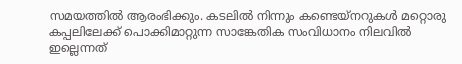സമയത്തിൽ ആരംഭിക്കും. കടലിൽ നിന്നും കണ്ടെയ്നറുകൾ മറ്റൊരു കപ്പലിലേക്ക് പൊക്കിമാറ്റുന്ന സാങ്കേതിക സംവിധാനം നിലവിൽ ഇല്ലെന്നത്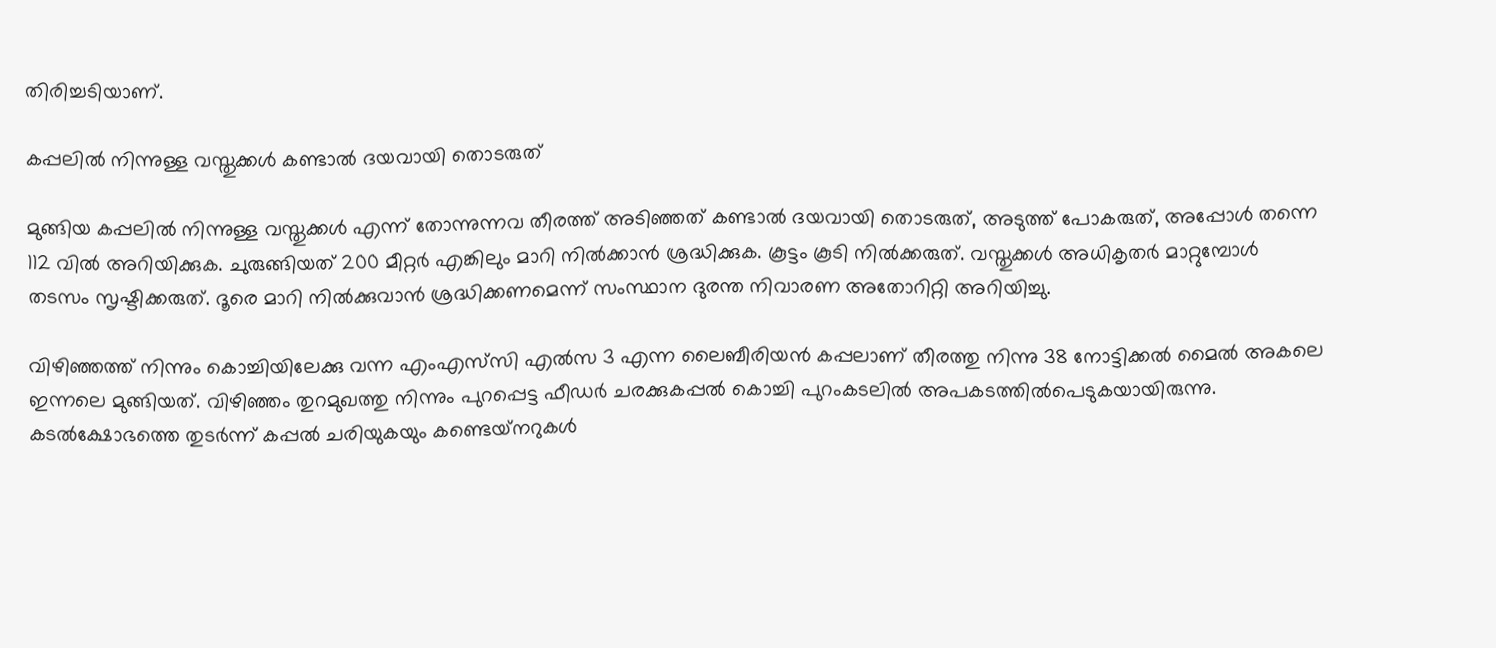തിരിച്ചടിയാണ്.

കപ്പലിൽ നിന്നുള്ള വസ്തുക്കൾ കണ്ടാൽ ദയവായി തൊടരുത്

മുങ്ങിയ കപ്പലിൽ നിന്നുള്ള വസ്തുക്കൾ എന്ന് തോന്നുന്നവ തീരത്ത് അടിഞ്ഞത് കണ്ടാൽ ദയവായി തൊടരുത്, അടുത്ത് പോകരുത്, അപ്പോൾ തന്നെ 112 വിൽ അറിയിക്കുക. ചുരുങ്ങിയത് 200 മീറ്റർ എങ്കിലും മാറി നിൽക്കാൻ ശ്രദ്ധിക്കുക. കൂട്ടം കൂടി നിൽക്കരുത്. വസ്തുക്കൾ അധികൃതർ മാറ്റുമ്പോൾ തടസം സൃഷ്ടിക്കരുത്. ദൂരെ മാറി നിൽക്കുവാൻ ശ്രദ്ധിക്കണമെന്ന് സംസ്ഥാന ദുരന്ത നിവാരണ അതോറിറ്റി അറിയിച്ചു.

വിഴിഞ്ഞത്ത് നിന്നും കൊച്ചിയിലേക്കു വന്ന എംഎസ്‌സി എൽസ 3 എന്ന ലൈബീരിയൻ കപ്പലാണ് തീരത്തു നിന്നു 38 നോട്ടിക്കൽ മൈൽ അകലെ ഇന്നലെ മുങ്ങിയത്. വിഴിഞ്ഞം തുറമുഖത്തു നിന്നും പുറപ്പെട്ട ഫീഡർ ചരക്കുകപ്പൽ കൊച്ചി പുറംകടലിൽ അപകടത്തിൽപെടുകയായിരുന്നു. കടൽക്ഷോഭത്തെ തുടർന്ന് കപ്പൽ ചരിയുകയും കണ്ടെയ്‌നറുകൾ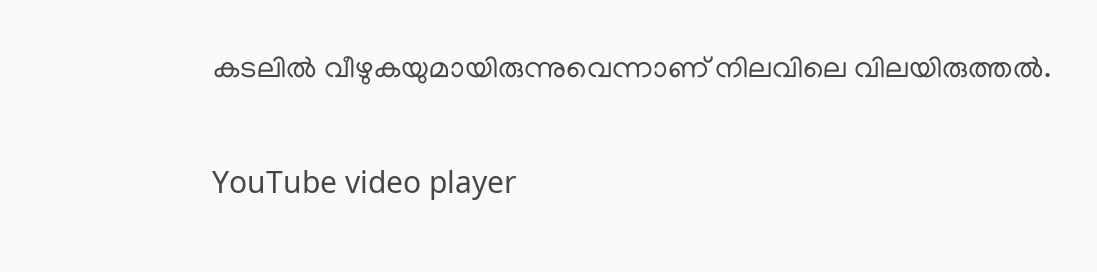കടലിൽ വീഴുകയുമായിരുന്നുവെന്നാണ് നിലവിലെ വിലയിരുത്തൽ.

YouTube video player